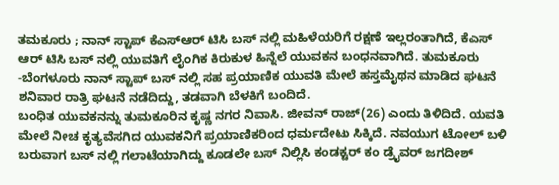ತಮಕೂರು ; ನಾನ್ ಸ್ಟಾಪ್ ಕೆಎಸ್ಆರ್ ಟಿಸಿ ಬಸ್ ನಲ್ಲಿ ಮಹಿಳೆಯರಿಗೆ ರಕ್ಷಣೆ ಇಲ್ಲರಂತಾಗಿದೆ, ಕೆಎಸ್ ಆರ್ ಟಿಸಿ ಬಸ್ ನಲ್ಲಿ ಯುವತಿಗೆ ಲೈಂಗಿಕ ಕಿರುಕುಳ ಹಿನ್ನೆಲೆ ಯುವಕನ ಬಂಧನವಾಗಿದೆ. ತುಮಕೂರು -ಬೆಂಗಳೂರು ನಾನ್ ಸ್ಟಾಪ್ ಬಸ್ ನಲ್ಲಿ ಸಹ ಪ್ರಯಾಣಿಕ ಯುವತಿ ಮೇಲೆ ಹಸ್ತಮೈಥನ ಮಾಡಿದ ಘಟನೆ ಶನಿವಾರ ರಾತ್ರಿ ಘಟನೆ ನಡೆದಿದ್ದು, ತಡವಾಗಿ ಬೆಳಕಿಗೆ ಬಂದಿದೆ.
ಬಂಧಿತ ಯುವಕನನ್ನು ತುಮಕೂರಿನ ಕೃಷ್ಣ ನಗರ ನಿವಾಸಿ. ಜೀವನ್ ರಾಜ್(26) ಎಂದು ತಿಳಿದಿದೆ. ಯವತಿ ಮೇಲೆ ನೀಚ ಕೃತ್ಯವೆಸಗಿದ ಯುವಕನಿಗೆ ಪ್ರಯಾಣಿಕರಿಂದ ಧರ್ಮದೇಟು ಸಿಕ್ಕಿದೆ. ನವಯುಗ ಟೋಲ್ ಬಳಿ ಬರುವಾಗ ಬಸ್ ನಲ್ಲಿ ಗಲಾಟೆಯಾಗಿದ್ದು ಕೂಡಲೇ ಬಸ್ ನಿಲ್ಲಿಸಿ ಕಂಡಕ್ಟರ್ ಕಂ ಡ್ರೈವರ್ ಜಗದೀಶ್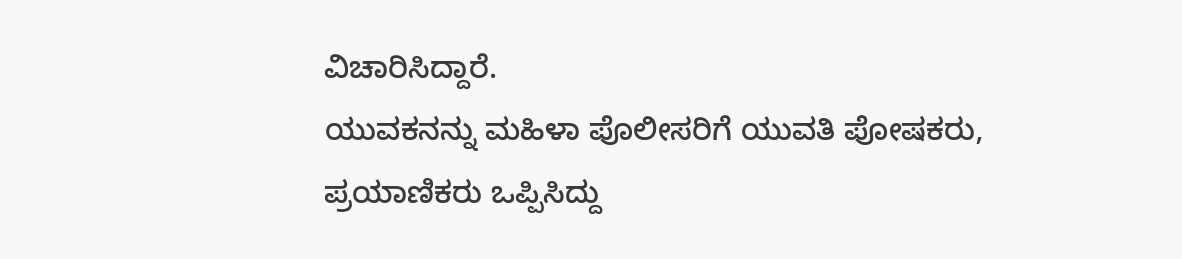ವಿಚಾರಿಸಿದ್ದಾರೆ.
ಯುವಕನನ್ನು ಮಹಿಳಾ ಪೊಲೀಸರಿಗೆ ಯುವತಿ ಪೋಷಕರು, ಪ್ರಯಾಣಿಕರು ಒಪ್ಪಿಸಿದ್ದು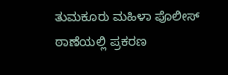ತುಮಕೂರು ಮಹಿಳಾ ಪೊಲೀಸ್ ಠಾಣೆಯಲ್ಲಿ ಪ್ರಕರಣ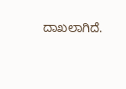ದಾಖಲಾಗಿದೆ.